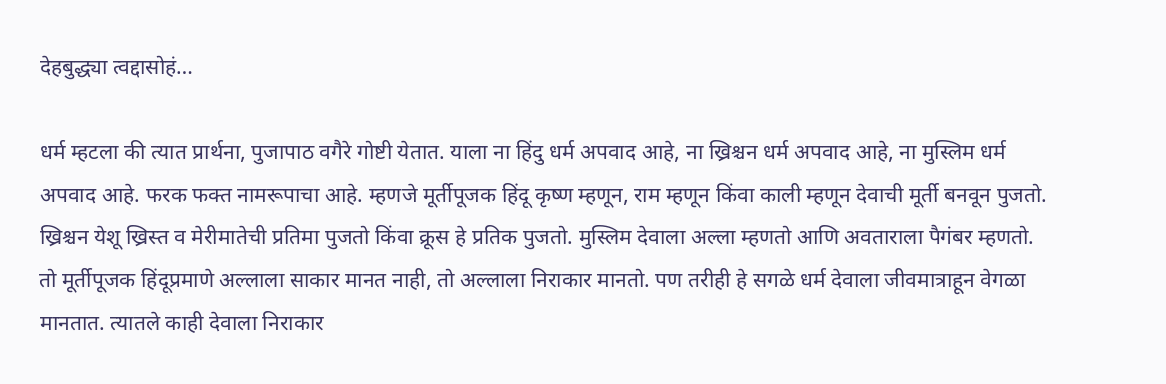देहबुद्ध्या त्वद्दासोहं…

धर्म म्हटला की त्यात प्रार्थना, पुजापाठ वगैरे गोष्टी येतात. याला ना हिंदु धर्म अपवाद आहे, ना ख्रिश्चन धर्म अपवाद आहे, ना मुस्लिम धर्म अपवाद आहे. फरक फक्त नामरूपाचा आहे. म्हणजे मूर्तीपूजक हिंदू कृष्ण म्हणून, राम म्हणून किंवा काली म्हणून देवाची मूर्ती बनवून पुजतो. ख्रिश्चन येशू ख्रिस्त व मेरीमातेची प्रतिमा पुजतो किंवा क्रूस हे प्रतिक पुजतो. मुस्लिम देवाला अल्ला म्हणतो आणि अवताराला पैगंबर म्हणतो. तो मूर्तीपूजक हिंदूप्रमाणे अल्लाला साकार मानत नाही, तो अल्लाला निराकार मानतो. पण तरीही हे सगळे धर्म देवाला जीवमात्राहून वेगळा मानतात. त्यातले काही देवाला निराकार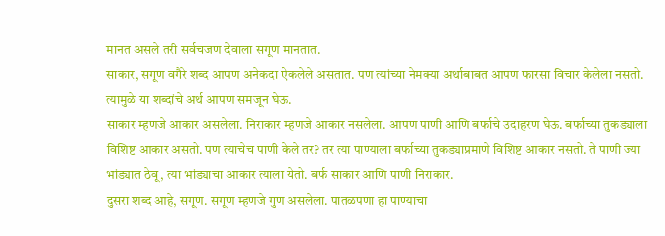मानत असले तरी सर्वचजण देवाला सगूण मानतात.
साकार, सगूण वगैरे शब्द आपण अनेकदा ऐकलेले असतात. पण त्यांच्या नेमक्या अर्थाबाबत आपण फारसा विचार केलेला नसतो. त्यामुळे या शब्दांचे अर्थ आपण समजून घेऊ.
साकार म्हणजे आकार असलेला. निराकार म्हणजे आकार नसलेला. आपण पाणी आणि बर्फाचे उदाहरण घेऊ. बर्फाच्या तुकड्याला विशिष्ट आकार असतो. पण त्याचेच पाणी केले तर? तर त्या पाण्याला बर्फाच्या तुकड्याप्रमाणे विशिष्ट आकार नसतो. ते पाणी ज्या भांड्यात ठेवू, त्या भांड्याचा आकार त्याला येतो. बर्फ साकार आणि पाणी निराकार.
दुसरा शब्द आहे, सगूण. सगूण म्हणजे गुण असलेला. पातळपणा हा पाण्याचा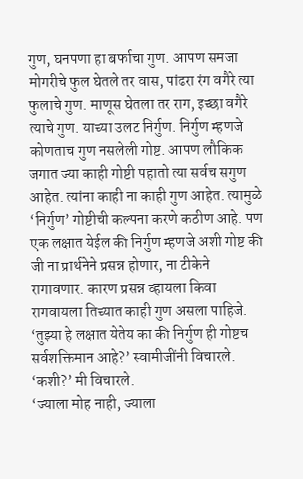गुण, घनपणा हा बर्फाचा गुण. आपण समजा मोगरीचे फुल घेतले तर वास, पांढरा रंग वगैरे त्या फुलाचे गुण. माणूस घेतला तर राग, इच्छा वगैरे त्याचे गुण. याच्या उलट निर्गुण. निर्गुण म्हणजे कोणताच गुण नसलेली गोष्ट. आपण लौकिक जगात ज्या काही गोष्टी पहातो त्या सर्वच सगुण आहेत. त्यांना काही ना काही गुण आहेत. त्यामुळे ‘निर्गुण’ गोष्टीची कल्पना करणे कठीण आहे. पण एक लक्षात येईल की निर्गुण म्हणजे अशी गोष्ट की जी ना प्रार्थनेने प्रसन्न होणार, ना टीकेने रागावणार. कारण प्रसन्न व्हायला किवा रागवायला तिच्यात काही गुण असला पाहिजे.
‘तुझ्या हे लक्षात येतेय का की निर्गुण ही गोष्टच सर्वशक्तिमान आहे?’ स्वामीजींनी विचारले.
‘कशी?’ मी विचारले.
‘ज्याला मोह नाही, ज्याला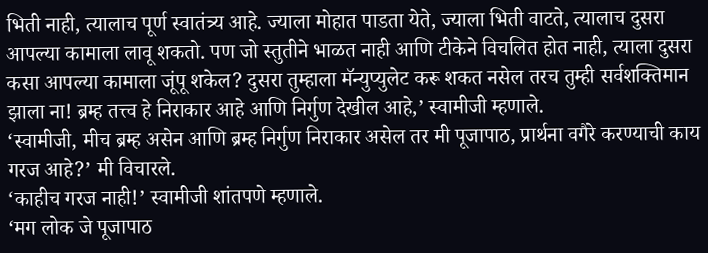भिती नाही, त्यालाच पूर्ण स्वातंत्र्य आहे. ज्याला मोहात पाडता येते, ज्याला भिती वाटते, त्यालाच दुसरा आपल्या कामाला लावू शकतो. पण जो स्तुतीने भाळत नाही आणि टीकेने विचलित होत नाही, त्याला दुसरा कसा आपल्या कामाला जूंपू शकेल? दुसरा तुम्हाला मॅन्युप्युलेट करू शकत नसेल तरच तुम्ही सर्वशक्तिमान झाला ना! ब्रम्ह तत्त्व हे निराकार आहे आणि निर्गुण देखील आहे,’ स्वामीजी म्हणाले.
‘स्वामीजी, मीच ब्रम्ह असेन आणि ब्रम्ह निर्गुण निराकार असेल तर मी पूजापाठ, प्रार्थना वगैरे करण्याची काय गरज आहे?’ मी विचारले.
‘काहीच गरज नाही!’ स्वामीजी शांतपणे म्हणाले.
‘मग लोक जे पूजापाठ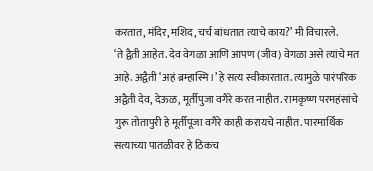करतात, मंदिर, मशिद, चर्च बांधतात त्याचे काय?’ मी विचारले.
‘ते द्वैती आहेत. देव वेगळा आणि आपण (जीव) वेगळा असे त्यांचे मत आहे. अद्वैती ‘अहं ब्रम्हास्मि।’ हे सत्य स्वीकारतात. त्यामुळे पारंपरिक अद्वैती देव, देऊळ, मूर्तीपुजा वगैरे करत नाहीत. रामकृष्ण परमहंसांचे गुरू तोतापुरी हे मूर्तीपूजा वगैरे काही करायचे नाहीत. पारमार्थिक सत्याच्या पातळीवर हे ठिकच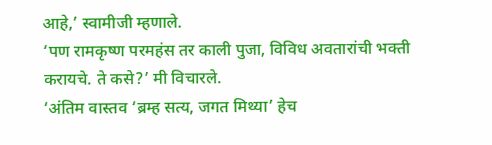आहे,’ स्वामीजी म्हणाले.
‘पण रामकृष्ण परमहंस तर काली पुजा, विविध अवतारांची भक्ती करायचे. ते कसे?’ मी विचारले.
‘अंतिम वास्तव ‘ब्रम्ह सत्य, जगत मिथ्या’ हेच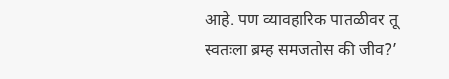आहे. पण व्यावहारिक पातळीवर तू स्वतःला ब्रम्ह समजतोस की जीव?’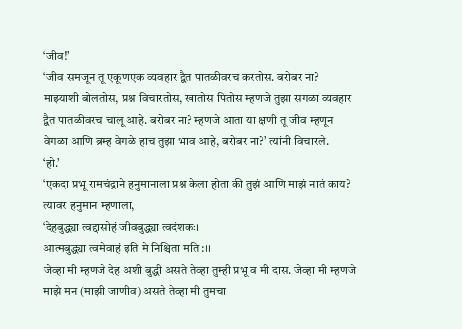‘जीव!’
‘जीव समजून तू एकूणएक व्यवहार द्वैत पातळीवरच करतोस. बरोबर ना? माझ्याशी बोलतोस, प्रश्न विचारतोस, खातोस पितोस म्हणजे तुझा सगळा व्यवहार द्वैत पातळीवरच चालू आहे. बरोबर ना? म्हणजे आता या क्षणी तू जीव म्हणून वेगळा आणि ब्रम्ह वेगळे हाच तुझा भाव आहे, बरोबर ना?’ त्यांनी विचारले.
‘हो.’
‘एकदा प्रभू रामचंद्राने हनुमानाला प्रश्न केला होता की तुझं आणि माझं नातं काय?
त्यावर हनुमान म्हणाला,
‘देहबुद्ध्या त्वद्दासोहं जीवबुद्ध्या त्वदंशकः।
आत्मबुद्ध्या त्वमेवाहं इति मे निश्चिता मति:।।
जेव्हा मी म्हणजे देह अशी बुद्धी असते तेव्हा तुम्ही प्रभू व मी दास. जेव्हा मी म्हणजे माझे मन (माझी जाणीव) असते तेव्हा मी तुमचा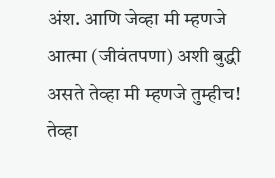अंश. आणि जेव्हा मी म्हणजे आत्मा (जीवंतपणा) अशी बुद्धी असते तेव्हा मी म्हणजे तुम्हीच!
तेव्हा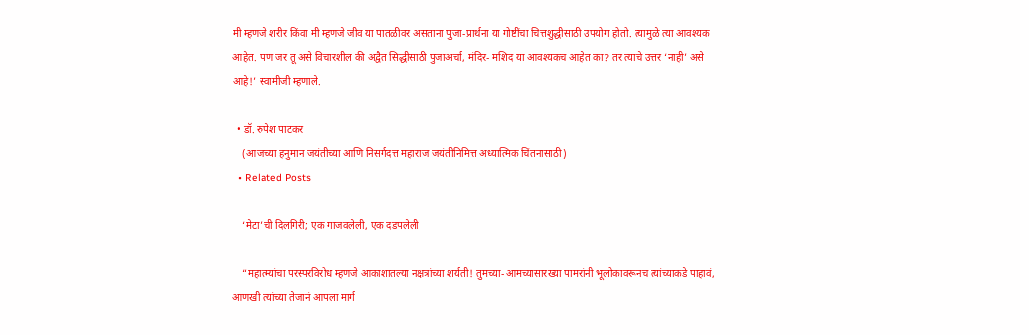मी म्हणजे शरीर किंवा मी म्हणजे जीव या पातळीवर असताना पुजा-प्रार्थना या गोष्टींचा चित्तशुद्धीसाठी उपयोग होतो. त्यामुळे त्या आवश्यक आहेत. पण जर तू असे विचारशील की अद्वैत सिद्धीसाठी पुजाअर्चा, मंदिर- मशिद या आवश्यकच आहेत का? तर त्याचे उत्तर ‘नाही’ असे आहे!’ स्वामीजी म्हणाले.

  • डॉ. रुपेश पाटकर
    (आजच्या हनुमान जयंतीच्या आणि निसर्गदत्त महाराज जयंतीनिमित्त अध्यात्मिक चिंतनासाठी)
  • Related Posts

    ‘मेटा’ची दिलगिरी; एक गाजवलेली, एक दडपलेली

    “महात्म्यांचा परस्परविरोध म्हणजे आकाशातल्या नक्षत्रांच्या शर्यती! तुमच्या-आमच्यासारख्या पामरांनी भूलोकावरूनच त्यांच्याकडे पाहावं, आणखी त्यांच्या तेजानं आपला मार्ग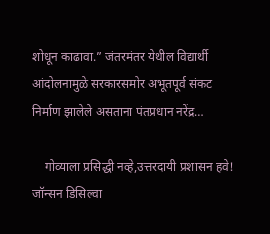शोधून काढावा.” जंतरमंतर येथील विद्यार्थी आंदोलनामुळे सरकारसमोर अभूतपूर्व संकट निर्माण झालेले असताना पंतप्रधान नरेंद्र…

    गोव्याला प्रसिद्धी नव्हे,उत्तरदायी प्रशासन हवे! जॉन्सन डिसिल्वा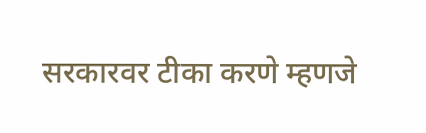सरकारवर टीका करणे म्हणजे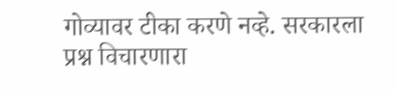गोव्यावर टीका करणे नव्हे. सरकारला प्रश्न विचारणारा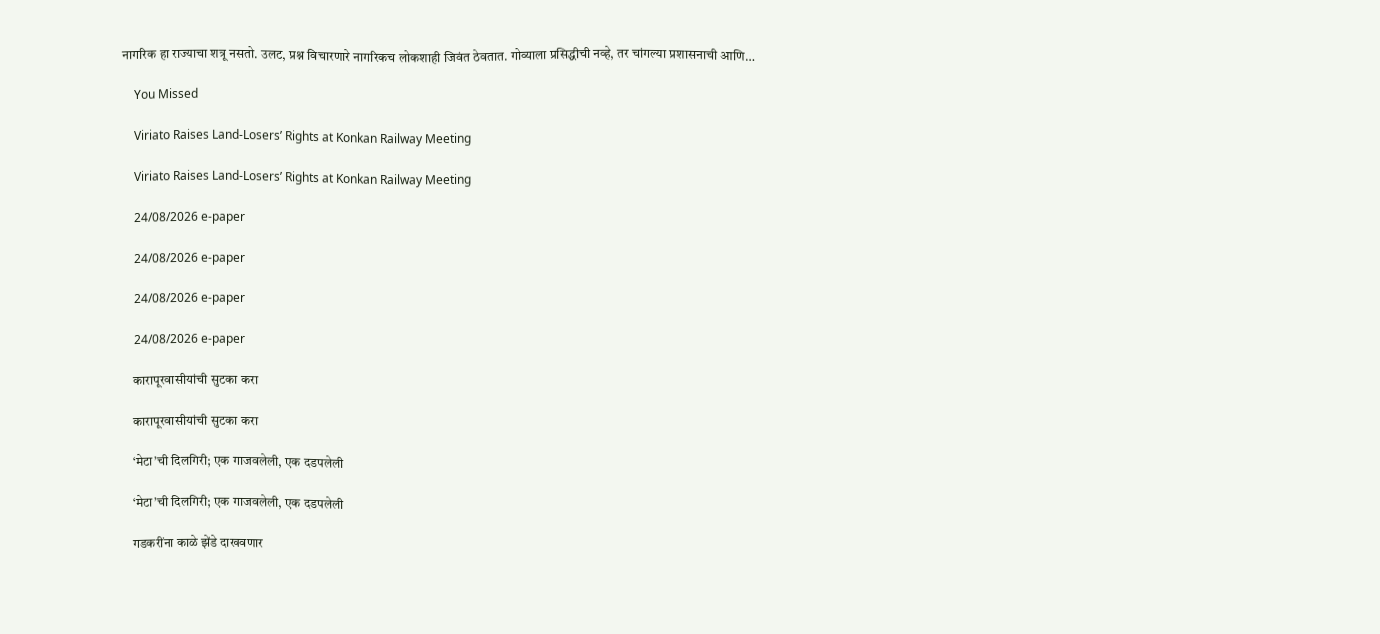नागरिक हा राज्याचा शत्रू नसतो. उलट, प्रश्न विचारणारे नागरिकच लोकशाही जिवंत ठेवतात. गोव्याला प्रसिद्धीची नव्हे, तर चांगल्या प्रशासनाची आणि…

    You Missed

    Viriato Raises Land-Losers’ Rights at Konkan Railway Meeting

    Viriato Raises Land-Losers’ Rights at Konkan Railway Meeting

    24/08/2026 e-paper

    24/08/2026 e-paper

    24/08/2026 e-paper

    24/08/2026 e-paper

    कारापूरवासीयांची सुटका करा

    कारापूरवासीयांची सुटका करा

    ‘मेटा’ची दिलगिरी; एक गाजवलेली, एक दडपलेली

    ‘मेटा’ची दिलगिरी; एक गाजवलेली, एक दडपलेली

    गडकरींना काळे झेंडे दाखवणार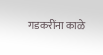गडकरींना काळे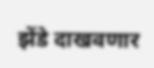झेंडे दाखवणार